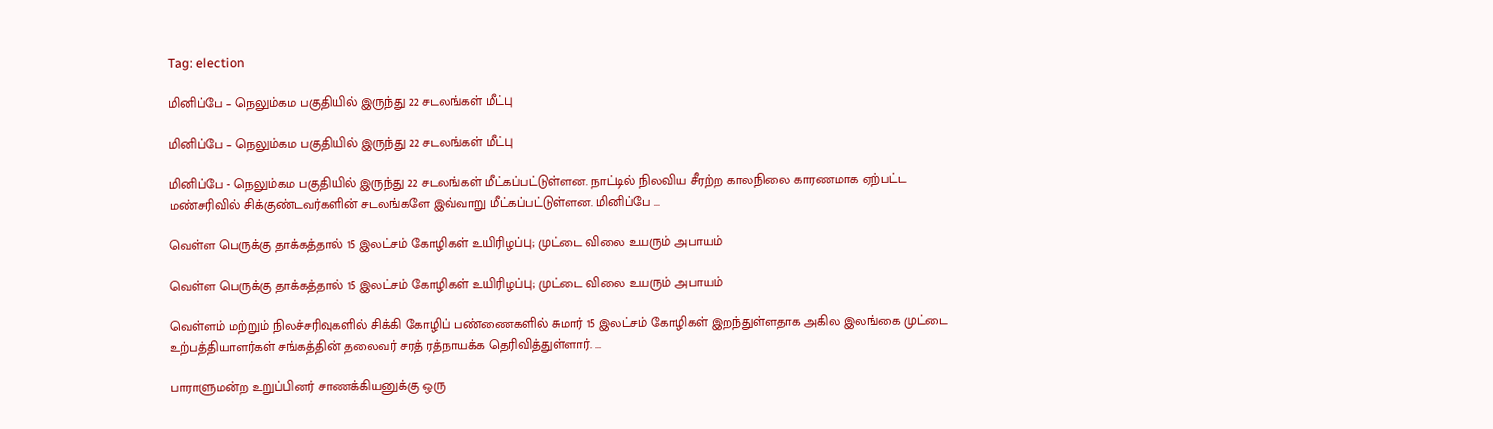Tag: election

மினிப்பே – நெலும்கம பகுதியில் இருந்து 22 சடலங்கள் மீட்பு

மினிப்பே – நெலும்கம பகுதியில் இருந்து 22 சடலங்கள் மீட்பு

மினிப்பே - நெலும்கம பகுதியில் இருந்து 22 சடலங்கள் மீட்கப்பட்டுள்ளன. நாட்டில் நிலவிய சீரற்ற காலநிலை காரணமாக ஏற்பட்ட மண்சரிவில் சிக்குண்டவர்களின் சடலங்களே இவ்வாறு மீட்கப்பட்டுள்ளன. மினிப்பே ...

வெள்ள பெருக்கு தாக்கத்தால் 15 இலட்சம் கோழிகள் உயிரிழப்பு; முட்டை விலை உயரும் அபாயம்

வெள்ள பெருக்கு தாக்கத்தால் 15 இலட்சம் கோழிகள் உயிரிழப்பு; முட்டை விலை உயரும் அபாயம்

வெள்ளம் மற்றும் நிலச்சரிவுகளில் சிக்கி கோழிப் பண்ணைகளில் சுமார் 15 இலட்சம் கோழிகள் இறந்துள்ளதாக அகில இலங்கை முட்டை உற்பத்தியாளர்கள் சங்கத்தின் தலைவர் சரத் ரத்நாயக்க தெரிவித்துள்ளார். ...

பாராளுமன்ற உறுப்பினர் சாணக்கியனுக்கு ஒரு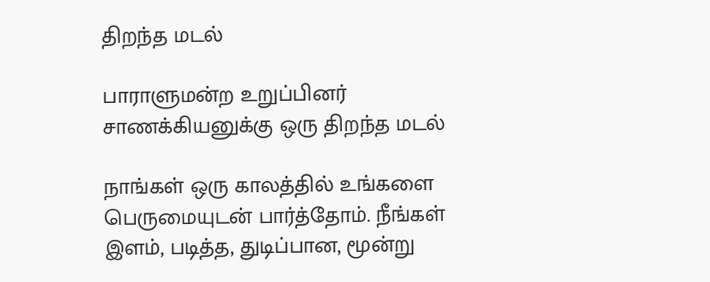திறந்த மடல்

பாராளுமன்ற உறுப்பினர் சாணக்கியனுக்கு ஒரு திறந்த மடல்

நாங்கள் ஒரு காலத்தில் உங்களை பெருமையுடன் பார்த்தோம். நீங்கள் இளம், படித்த, துடிப்பான, மூன்று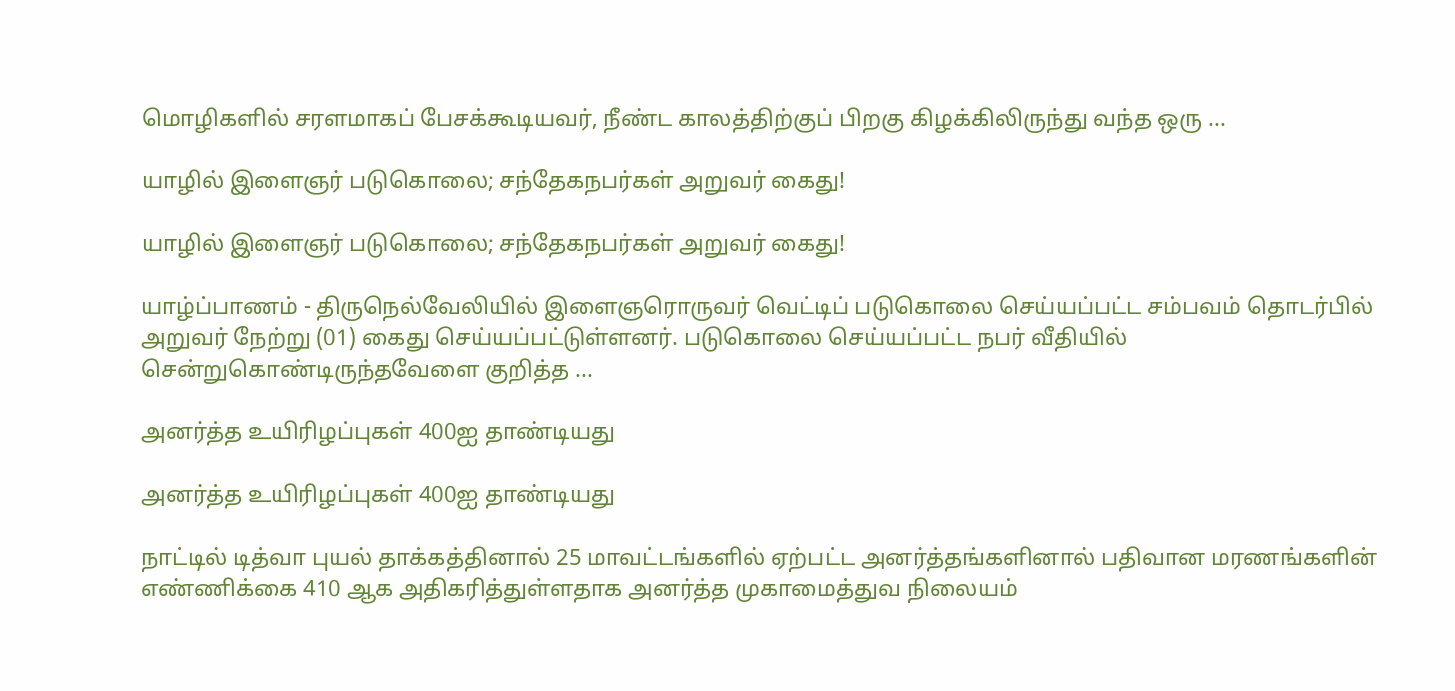மொழிகளில் சரளமாகப் பேசக்கூடியவர், நீண்ட காலத்திற்குப் பிறகு கிழக்கிலிருந்து வந்த ஒரு ...

யாழில் இளைஞர் படுகொலை; சந்தேகநபர்கள் அறுவர் கைது!

யாழில் இளைஞர் படுகொலை; சந்தேகநபர்கள் அறுவர் கைது!

யாழ்ப்பாணம் - திருநெல்வேலியில் இளைஞரொருவர் வெட்டிப் படுகொலை செய்யப்பட்ட சம்பவம் தொடர்பில் அறுவர் நேற்று (01) கைது செய்யப்பட்டுள்ளனர். படுகொலை செய்யப்பட்ட நபர் வீதியில் சென்றுகொண்டிருந்தவேளை குறித்த ...

அனர்த்த உயிரிழப்புகள் 400ஐ தாண்டியது

அனர்த்த உயிரிழப்புகள் 400ஐ தாண்டியது

நாட்டில் டித்வா புயல் தாக்கத்தினால் 25 மாவட்டங்களில் ஏற்பட்ட அனர்த்தங்களினால் பதிவான மரணங்களின் எண்ணிக்கை 410 ஆக அதிகரித்துள்ளதாக அனர்த்த முகாமைத்துவ நிலையம்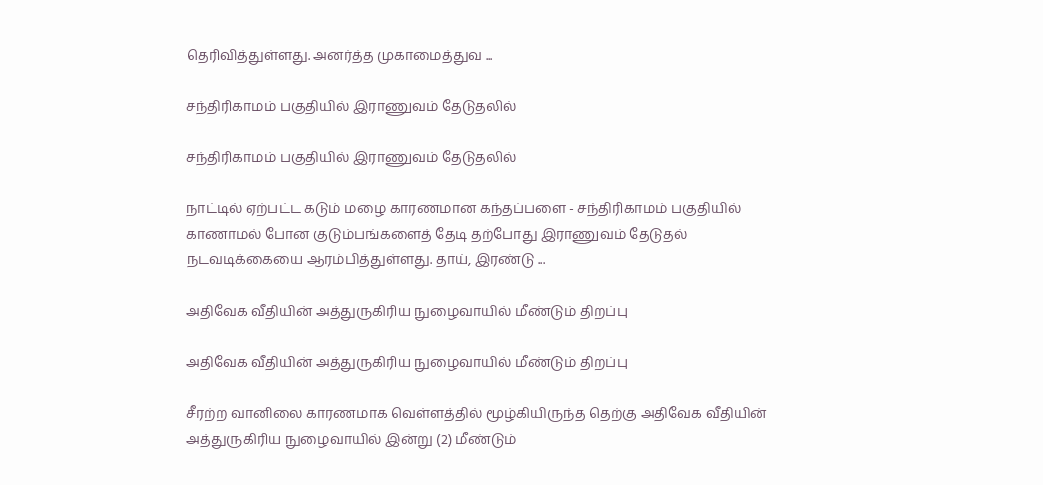தெரிவித்துள்ளது. அனர்த்த முகாமைத்துவ ...

சந்திரிகாமம் பகுதியில் இராணுவம் தேடுதலில்

சந்திரிகாமம் பகுதியில் இராணுவம் தேடுதலில்

நாட்டில் ஏற்பட்ட கடும் மழை காரணமான கந்தப்பளை - சந்திரிகாமம் பகுதியில் காணாமல் போன குடும்பங்களைத் தேடி தற்போது இராணுவம் தேடுதல் நடவடிக்கையை ஆரம்பித்துள்ளது. தாய், இரண்டு ...

அதிவேக வீதியின் அத்துருகிரிய நுழைவாயில் மீண்டும் திறப்பு

அதிவேக வீதியின் அத்துருகிரிய நுழைவாயில் மீண்டும் திறப்பு

சீரற்ற வானிலை காரணமாக வெள்ளத்தில் மூழ்கியிருந்த தெற்கு அதிவேக வீதியின் அத்துருகிரிய நுழைவாயில் இன்று (2) மீண்டும்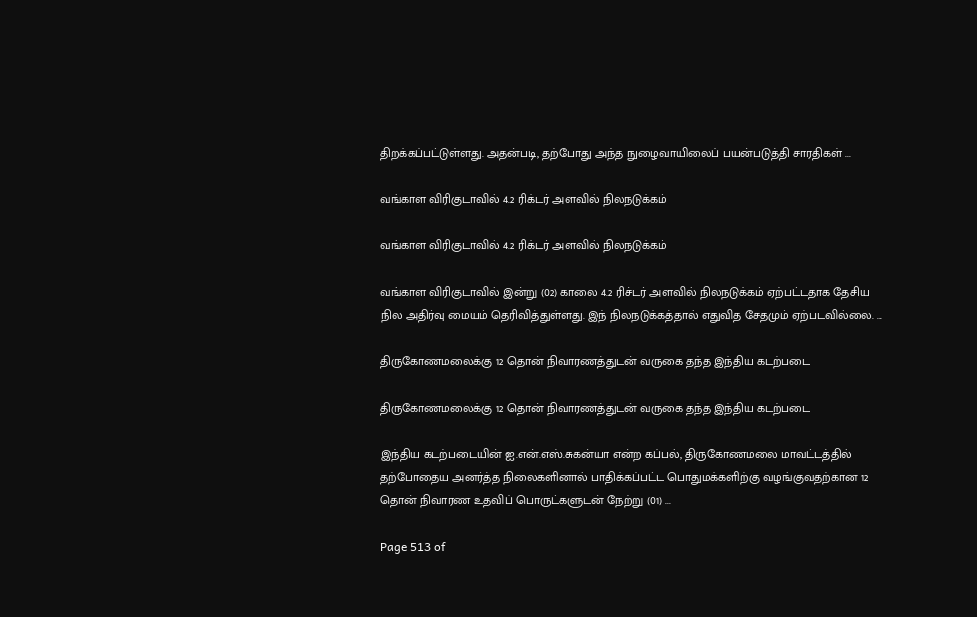திறக்கப்பட்டுள்ளது. அதன்படி, தற்போது அந்த நுழைவாயிலைப் பயன்படுத்தி சாரதிகள் ...

வங்காள விரிகுடாவில் 4.2 ரிக்டர் அளவில் நிலநடுக்கம்

வங்காள விரிகுடாவில் 4.2 ரிக்டர் அளவில் நிலநடுக்கம்

வங்காள விரிகுடாவில் இன்று (02) காலை 4.2 ரிச்டர் அளவில் நிலநடுக்கம் ஏற்பட்டதாக தேசிய நில அதிர்வு மையம் தெரிவித்துள்ளது. இந் நிலநடுக்கத்தால் எதுவித சேதமும் ஏற்படவில்லை. ...

திருகோணமலைக்கு 12 தொன் நிவாரணத்துடன் வருகை தந்த இந்திய கடற்படை

திருகோணமலைக்கு 12 தொன் நிவாரணத்துடன் வருகை தந்த இந்திய கடற்படை

இந்திய கடற்படையின் ஐ.என்.எஸ்.சுகன்யா என்ற கப்பல், திருகோணமலை மாவட்டத்தில் தற்போதைய அனர்த்த நிலைகளினால் பாதிக்கப்பட்ட பொதுமக்களிற்கு வழங்குவதற்கான 12 தொன் நிவாரண உதவிப் பொருட்களுடன் நேற்று (01) ...

Page 513 of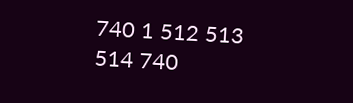740 1 512 513 514 740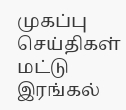முகப்பு
செய்திகள்
மட்டு
இரங்கல்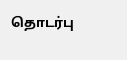தொடர்பு